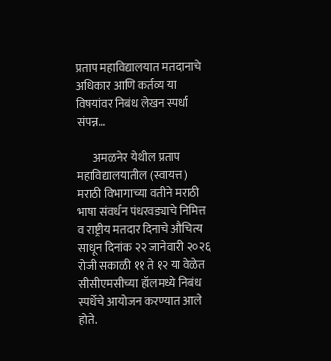प्रताप महाविद्यालयात मतदानाचे अधिकार आणि कर्तव्य या विषयांवर निबंध लेखन स्पर्धा संपन्न…

       अमळनेर येथील प्रताप महाविद्यालयातील (स्वायत्त) मराठी विभागाच्या वतीने मराठी भाषा संवर्धन पंधरवड्याचे निमित्त व राष्ट्रीय मतदार दिनाचे औचित्य साधून दिनांक २२ जानेवारी २०२६ रोजी सकाळी ११ ते १२ या वेळेत सीसीएमसीच्या हॉलमध्ये निबंध स्पर्धेचे आयोजन करण्यात आले होते.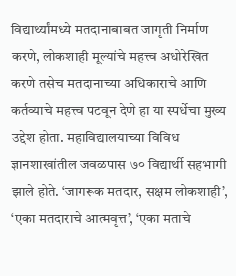विद्यार्थ्यांमध्ये मतदानाबाबत जागृती निर्माण करणे, लोकशाही मूल्यांचे महत्त्व अधोरेखित करणे तसेच मतदानाच्या अधिकाराचे आणि कर्तव्याचे महत्त्व पटवून देणे हा या स्पर्धेचा मुख्य उद्देश होता. महाविद्यालयाच्या विविध ज्ञानशाखांतील जवळपास ७० विद्यार्थी सहभागी झाले होते. ‘जागरूक मतदार, सक्षम लोकशाही’, ‘एका मतदाराचे आत्मवृत्त’, ‘एका मताचे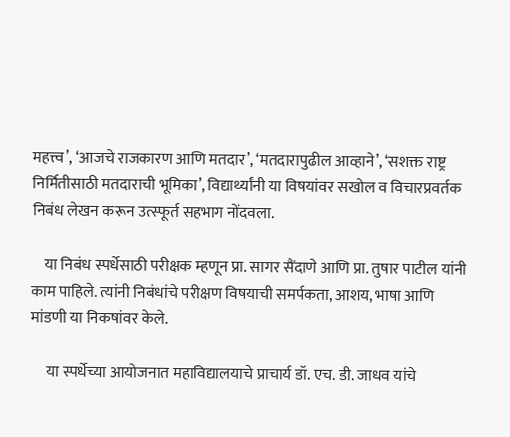महत्त्व’, ‘आजचे राजकारण आणि मतदार’, ‘मतदारापुढील आव्हाने’, ‘सशक्त राष्ट्र निर्मितीसाठी मतदाराची भूमिका’, विद्यार्थ्यांनी या विषयांवर सखोल व विचारप्रवर्तक निबंध लेखन करून उत्स्फूर्त सहभाग नोंदवला.

    या निबंध स्पर्धेसाठी परीक्षक म्हणून प्रा. सागर सैंदाणे आणि प्रा. तुषार पाटील यांनी काम पाहिले. त्यांनी निबंधांचे परीक्षण विषयाची समर्पकता, आशय, भाषा आणि मांडणी या निकषांवर केले.

     या स्पर्धेच्या आयोजनात महाविद्यालयाचे प्राचार्य डॉ. एच. डी. जाधव यांचे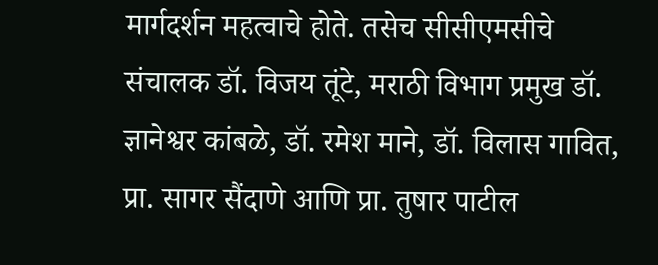मार्गदर्शन महत्वाचे होते. तसेच सीसीएमसीचे संचालक डॉ. विजय तूंटे, मराठी विभाग प्रमुख डॉ. ज्ञानेश्वर कांबळे, डॉ. रमेश माने, डॉ. विलास गावित, प्रा. सागर सैंदाणे आणि प्रा. तुषार पाटील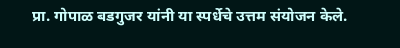प्रा. गोपाळ बडगुजर यांनी या स्पर्धेचे उत्तम संयोजन केले.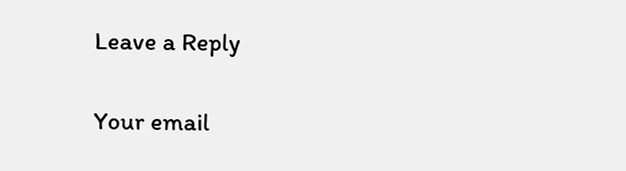Leave a Reply

Your email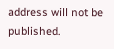address will not be published.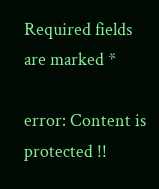Required fields are marked *

error: Content is protected !!